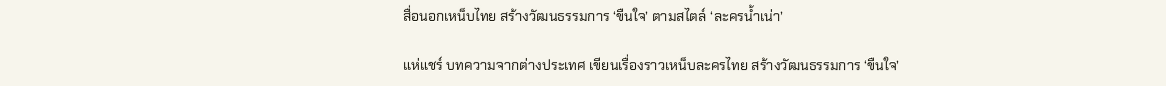สื่อนอกเหน็บไทย สร้างวัฒนธรรมการ ‘ขืนใจ’ ตามสไตล์ ‘ละครน้ำเน่า’

แห่แชร์ บทความจากต่างประเทศ เขียนเรื่องราวเหน็บละครไทย สร้างวัฒนธรรมการ ‘ขืนใจ’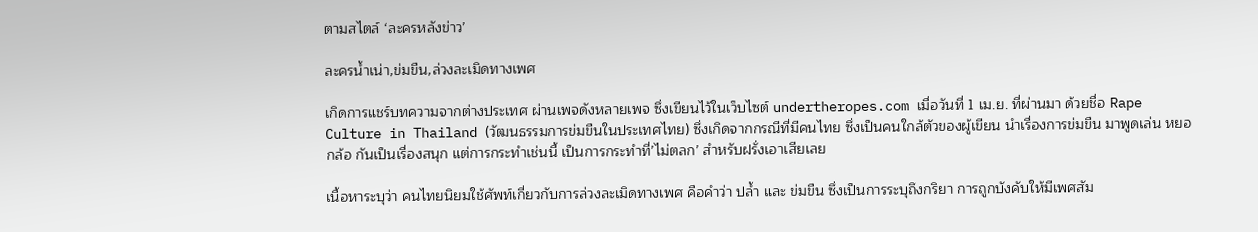ตามสไตล์ ‘ละครหลังข่าว’

ละครน้ำเน่า,ข่มขืน,ล่วงละเมิดทางเพศ

เกิดการแชร์บทความจากต่างประเทศ ผ่านเพจดังหลายเพจ ซึ่งเขียนไว้ในเว็บไซต์ undertheropes.com เมื่อวันที่ 1 เม.ย. ที่ผ่านมา ด้วยชื่อ Rape Culture in Thailand (วัฒนธรรมการข่มขืนในประเทศไทย) ซึ่งเกิดจากกรณีที่มีคนไทย ซึ่งเป็นคนใกล้ตัวของผู้เขียน นำเรื่องการข่มขืน มาพูดเล่น หยอกล้อ กันเป็นเรื่องสนุก แต่การกระทำเช่นนี้ เป็นการกระทำที่’ไม่ตลก’ สำหรับฝรั่งเอาเสียเลย

เนื้อหาระบุว่า คนไทยนิยมใช้ศัพท์เกี่ยวกับการล่วงละเมิดทางเพศ คือคำว่า ปล้ำ และ ข่มขืน ซึ่งเป็นการระบุถึงกริยา การถูกบังคับให้มีเพศสัม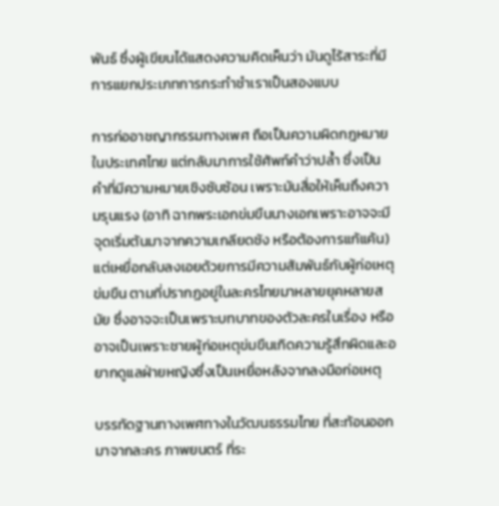พันธ์ ซึ่งผู้เขียนได้แสดงความคิดเห็นว่า มันดูไร้สาระที่มีการแยกประเภทการกระทำชำเราเป็นสองแบบ

การก่ออาชญากรรมทางเพศ ถือเป็นความผิดกฎหมายในประเทศไทย แต่กลับมาการใช้ศัพท์คำว่าปล้ำ ซึ่งเป็นคำที่มีความหมายเชิงซับซ้อน เพราะมันสื่อให้เห็นถึงความรุนแรง (อาทิ ฉากพระเอกข่มขืนนางเอกเพราะอาจจะมีจุดเริ่มต้นมาจากความเกลียดชัง หรือต้องการแก้แค้น) แต่เหยื่อกลับลงเอยด้วยการมีความสัมพันธ์กับผู้ก่อเหตุข่มขืน ตามที่ปรากฏอยู่ในละครไทยมาหลายยุคหลายสมัย ซึ่งอาจจะเป็นเพราะบทบาทของตัวละครในเรื่อง หรืออาจเป็นเพราะชายผู้ก่อเหตุข่มขืนเกิดความรู้สึกผิดและอยากดูแลฝ่ายหญิงซึ่งเป็นเหยื่อหลังจากลงมือก่อเหตุ

บรรทัดฐานทางเพศทางในวัฒนธรรมไทย ที่สะท้อนออกมาจากละคร ภาพยนตร์ ที่ระ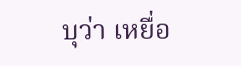บุว่า เหยื่อ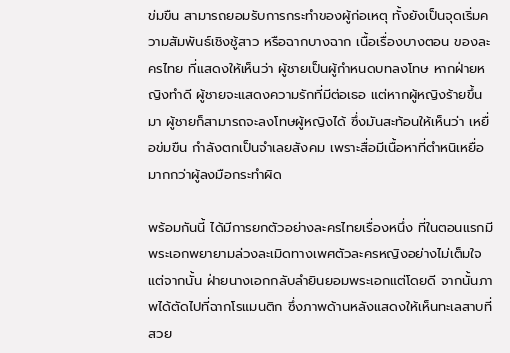ข่มขืน สามารถยอมรับการกระทำของผู้ก่อเหตุ ทั้งยังเป็นจุดเริ่มความสัมพันธ์เชิงชู้สาว หรือฉากบางฉาก เนื้อเรื่องบางตอน ของละครไทย ที่แสดงให้เห็นว่า ผู้ชายเป็นผู้กำหนดบทลงโทษ หากฝ่ายหญิงทำดี ผู้ชายจะแสดงความรักที่มีต่อเธอ แต่หากผู้หญิงร้ายขึ้นมา ผู้ชายก็สามารถจะลงโทษผู้หญิงได้ ซึ่งมันสะท้อนให้เห็นว่า เหยื่อข่มขืน กำลังตกเป็นจำเลยสังคม เพราะสื่อมีเนื้อหาที่ตำหนิเหยื่อ มากกว่าผู้ลงมือกระทำผิด

พร้อมกันนี้ ได้มีการยกตัวอย่างละครไทยเรื่องหนึ่ง ที่ในตอนแรกมีพระเอกพยายามล่วงละเมิดทางเพศตัวละครหญิงอย่างไม่เต็มใจ แต่จากนั้น ฝ่ายนางเอกกลับลำยินยอมพระเอกแต่โดยดี จากนั้นภาพได้ตัดไปที่ฉากโรแมนติก ซึ่งภาพด้านหลังแสดงให้เห็นทะเลสาบที่สวย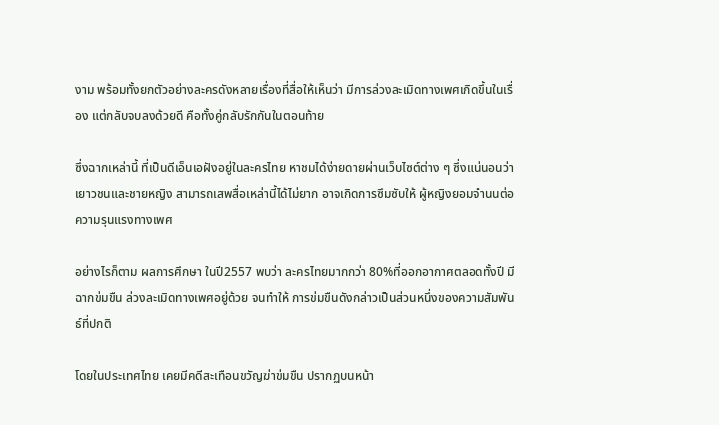งาม พร้อมทั้งยกตัวอย่างละครดังหลายเรื่องที่สื่อให้เห็นว่า มีการล่วงละเมิดทางเพศเกิดขึ้นในเรื่อง แต่กลับจบลงด้วยดี คือทั้งคู่กลับรักกันในตอนท้าย

ซึ่งฉากเหล่านี้ ที่เป็นดีเอ็นเอฝังอยู่ในละครไทย หาชมได้ง่ายดายผ่านเว็บไซต์ต่าง ๆ ซึ่งแน่นอนว่า เยาวชนและชายหญิง สามารถเสพสื่อเหล่านี้ได้ไม่ยาก อาจเกิดการซึมซับให้ ผู้หญิงยอมจำนนต่อความรุนแรงทางเพศ

อย่างไรก็ตาม ผลการศึกษา ในปี2557 พบว่า ละครไทยมากกว่า 80%ที่ออกอากาศตลอดทั้งปี มีฉากข่มขืน ล่วงละเมิดทางเพศอยู่ด้วย จนทำให้ การข่มขืนดังกล่าวเป็นส่วนหนึ่งของความสัมพันธ์ที่ปกติ

โดยในประเทศไทย เคยมีคดีสะเทือนขวัญฆ่าข่มขืน ปรากฏบนหน้า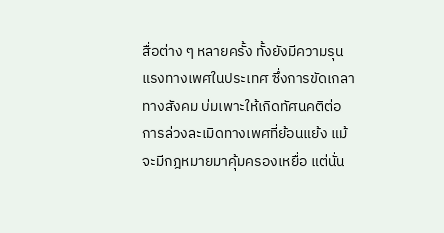สื่อต่าง ๆ หลายครั้ง ทั้งยังมีความรุนแรงทางเพศในประเทศ ซึ่งการขัดเกลาทางสังคม บ่มเพาะให้เกิดทัศนคติต่อการล่วงละเมิดทางเพศที่ย้อนแย้ง แม้จะมีกฎหมายมาคุ้มครองเหยื่อ แต่นั่น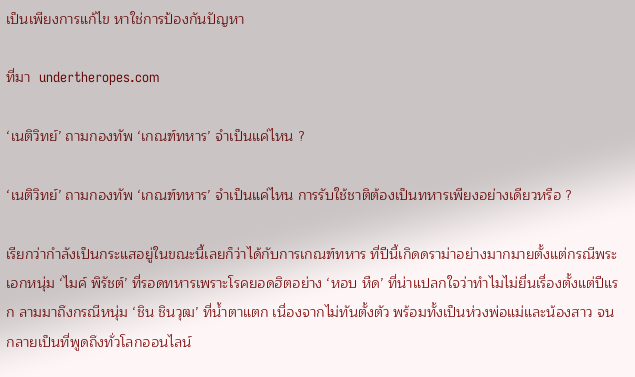เป็นเพียงการแก้ไข หาใช่การป้องกันปัญหา

ที่มา  undertheropes.com

‘เนติวิทย์’ ถามกองทัพ ‘เกณฑ์ทหาร’ จำเป็นแค่ไหน ?

‘เนติวิทย์’ ถามกองทัพ ‘เกณฑ์ทหาร’ จำเป็นแค่ไหน การรับใช้ชาติต้องเป็นทหารเพียงอย่างเดียวหรือ ?

เรียกว่ากำลังเป็นกระแสอยู่ในขณะนี้เลยก็ว่าได้กับการเกณฑ์ทหาร ที่ปีนี้เกิดดราม่าอย่างมากมายตั้งแต่กรณีพระเอกหนุ่ม ‘ไมค์ พิรัชต์’ ที่รอดทหารเพราะโรคยอดฮิตอย่าง ‘หอบ หืด’ ที่น่าแปลกใจว่าทำไมไม่ยื่นเรื่องตั้งแต่ปีแรก ลามมาถึงกรณีหนุ่ม ‘ชิน ชินวุฒ’ ที่น้ำตาแตก เนื่องจากไม่ทันตั้งตัว พร้อมทั้งเป็นห่วงพ่อแม่และน้องสาว จนกลายเป็นที่พูดถึงทั่วโลกออนไลน์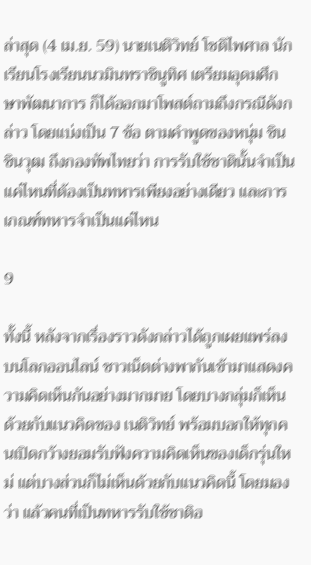ล่าสุด (4 เม.ย. 59) นายเนติวิทย์ โชติไพศาล นักเรียนโรงเรียนนวมินทราชินูทิศ เตรียมอุดมศึกษาพัฒนาการ ก็ได้ออกมาโพสต์ถามถึงกรณีดังกล่าว โดยแบ่งเป็น 7 ข้อ ตามคำพูดของหนุ่ม ชิน ชินวุฒ ถึงกองทัพไทยว่า การรับใช้ชาตินั้นจำเป็นแค่ไหนที่ต้องเป็นทหารเพียงอย่างเดียว และการเกณฑ์ทหารจำเป็นแค่ไหน

9

ทั้งนี้ หลังจากเรื่องราวดังกล่าวได้ถูกเผยแพร่ลงบนโลกออนไลน์ ชาวเน็ตต่างพากันเข้ามาแสดงความคิดเห็นกันอย่างมากมาย โดยบางกลุ่มก็เห็นด้วยกับแนวคิดของ เนติวิทย์ พร้อมบอกให้ทุกคนเปิดกว้างยอมรับฟังความคิดเห็นของเด็กรุ่นใหม่ แต่บางส่วนก็ไม่เห็นด้วยกับแนวคิดนี้ โดยมองว่า แล้วคนที่เป็นทหารรับใช้ชาติอ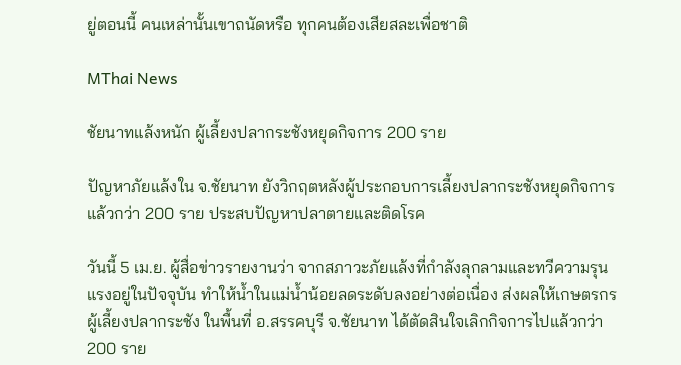ยู่ตอนนี้ คนเหล่านั้นเขาถนัดหรือ ทุกคนต้องเสียสละเพื่อชาติ

MThai News

ชัยนาทแล้งหนัก ผู้เลี้ยงปลากระชังหยุดกิจการ 200 ราย

ปัญหาภัยแล้งใน จ.ชัยนาท ยังวิกฤตหลังผู้ประกอบการเลี้ยงปลากระชังหยุดกิจการแล้วกว่า 200 ราย ประสบปัญหาปลาตายและติดโรค

วันนี้ 5 เม.ย. ผู้สื่อข่าวรายงานว่า จากสภาวะภัยแล้งที่กำลังลุกลามและทวีความรุนแรงอยู่ในปัจจุบัน ทำให้น้ำในแม่น้ำน้อยลดระดับลงอย่างต่อเนื่อง ส่งผลให้เกษตรกรผู้เลี้ยงปลากระชัง ในพื้นที่ อ.สรรคบุรี จ.ชัยนาท ได้ตัดสินใจเลิกกิจการไปแล้วกว่า 200 ราย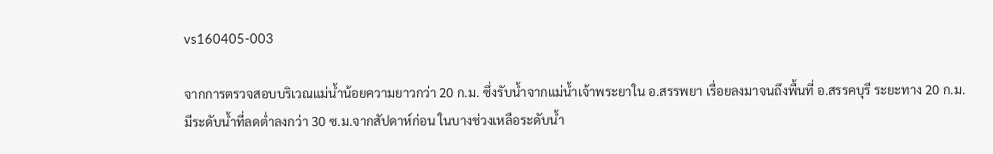vs160405-003

จากการตรวจสอบบริเวณแม่น้ำน้อยความยาวกว่า 20 ก.ม. ซึ่งรับน้ำจากแม่น้ำเจ้าพระยาใน อ.สรรพยา เรื่อยลงมาจนถึงพื้นที่ อ.สรรคบุรี ระยะทาง 20 ก.ม.มีระดับน้ำที่ลดต่ำลงกว่า 30 ซ.ม.จากสัปดาห์ก่อน ในบางช่วงเหลือระดับน้ำ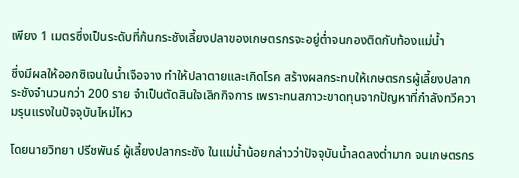เพียง 1 เมตรซึ่งเป็นระดับที่ก้นกระชังเลี้ยงปลาของเกษตรกรจะอยู่ต่ำจนกองติดกับท้องแม่น้ำ

ซึ่งมีผลให้ออกซิเจนในน้ำเจือจาง ทำให้ปลาตายและเกิดโรค สร้างผลกระทบให้เกษตรกรผู้เลี้ยงปลากระชังจำนวนกว่า 200 ราย จำเป็นตัดสินใจเลิกกิจการ เพราะทนสภาวะขาดทุนจากปัญหาที่กำลังทวีความรุนแรงในปัจจุบันไหม่ไหว

โดยนายวิทยา ปรีชพันธ์ ผู้เลี้ยงปลากระชัง ในแม่น้ำน้อยกล่าวว่าปัจจุบันน้ำลดลงต่ำมาก จนเกษตรกร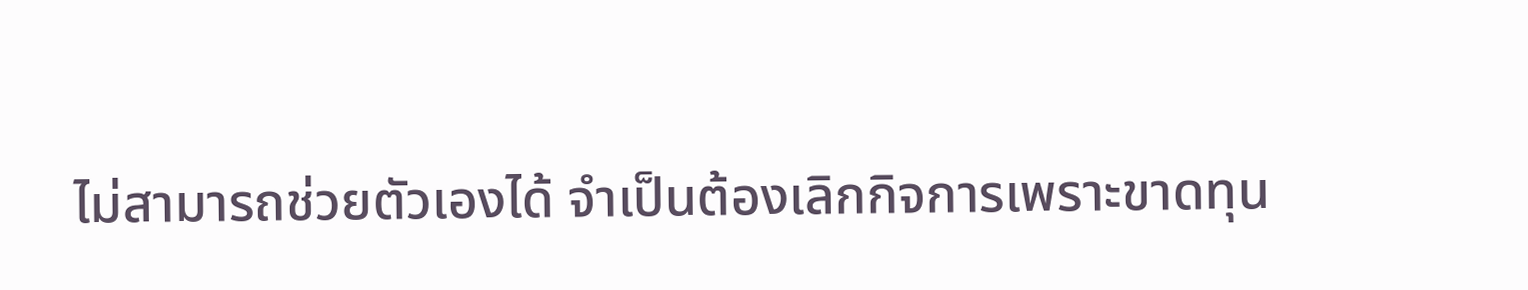ไม่สามารถช่วยตัวเองได้ จำเป็นต้องเลิกกิจการเพราะขาดทุน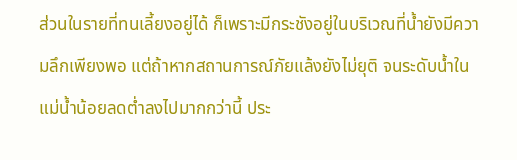ส่วนในรายที่ทนเลี้ยงอยู่ได้ ก็เพราะมีกระชังอยู่ในบริเวณที่น้ำยังมีความลึกเพียงพอ แต่ถ้าหากสถานการณ์ภัยแล้งยังไม่ยุติ จนระดับน้ำในแม่น้ำน้อยลดต่ำลงไปมากกว่านี้ ประ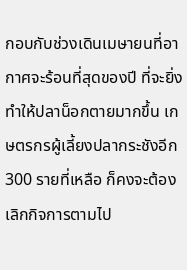กอบกับช่วงเดินเมษายนที่อากาศจะร้อนที่สุดของปี ที่จะยิ่งทำให้ปลาน็อกตายมากขึ้น เกษตรกรผู้เลี้ยงปลากระชังอีก 300 รายที่เหลือ ก็คงจะต้องเลิกกิจการตามไป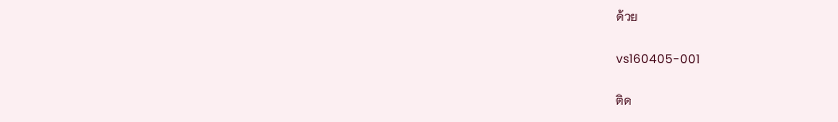ด้วย

vs160405-001

ติด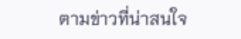ตามข่าวที่น่าสนใจ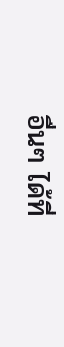อื่นๆ ได้ที่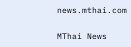news.mthai.com

MThai News